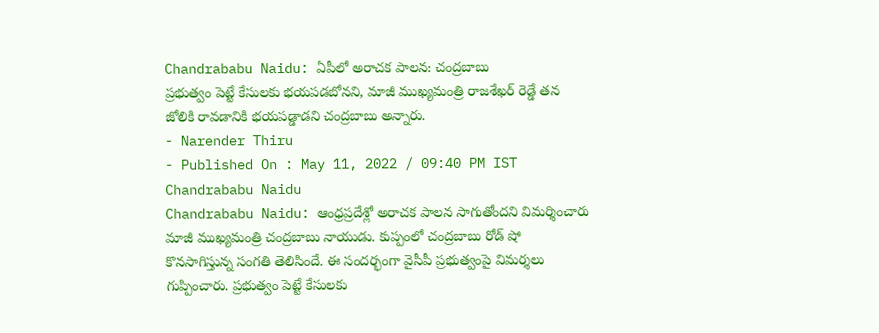Chandrababu Naidu: ఏపీలో అరాచక పాలన: చంద్రబాబు
ప్రభుత్వం పెట్టే కేసులకు భయపడబోనని, మాజీ ముఖ్యమంత్రి రాజశేఖర్ రెడ్డే తన జోలికి రావడానికి భయపడ్డాడని చంద్రబాబు అన్నారు.
- Narender Thiru
- Published On : May 11, 2022 / 09:40 PM IST
Chandrababu Naidu
Chandrababu Naidu: ఆంధ్రప్రదేశ్లో అరాచక పాలన సాగుతోందని విమర్శించారు మాజీ ముఖ్యమంత్రి చంద్రబాబు నాయుడు. కుప్పంలో చంద్రబాబు రోడ్ షో కొనసాగిస్తున్న సంగతి తెలిసిందే. ఈ సందర్భంగా వైసీపీ ప్రభుత్వంపై విమర్శలు గుప్పించారు. ప్రభుత్వం పెట్టే కేసులకు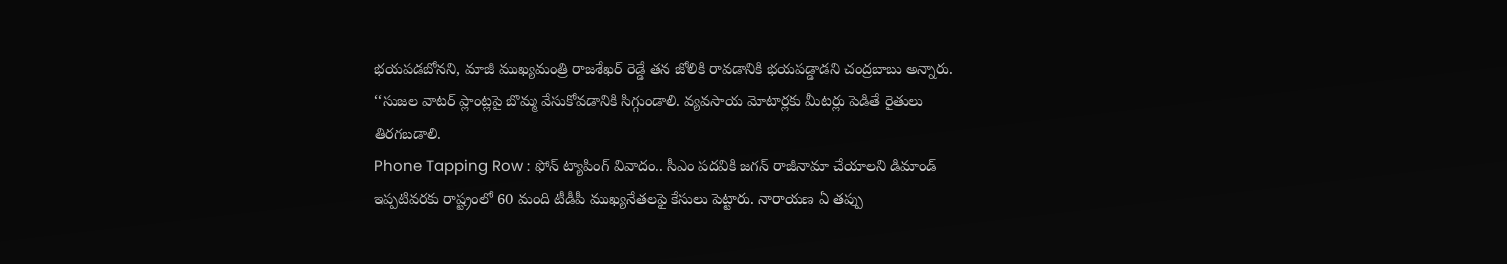భయపడబోనని, మాజీ ముఖ్యమంత్రి రాజశేఖర్ రెడ్డే తన జోలికి రావడానికి భయపడ్డాడని చంద్రబాబు అన్నారు. ‘‘సుజల వాటర్ ప్లాంట్లపై బొమ్మ వేసుకోవడానికి సిగ్గుండాలి. వ్యవసాయ మోటార్లకు మీటర్లు పెడితే రైతులు తిరగబడాలి.
Phone Tapping Row : ఫోన్ ట్యాపింగ్ వివాదం.. సీఎం పదవికి జగన్ రాజీనామా చేయాలని డిమాండ్
ఇప్పటివరకు రాష్ట్రంలో 60 మంది టీడీపీ ముఖ్యనేతలఫై కేసులు పెట్టారు. నారాయణ ఏ తప్పు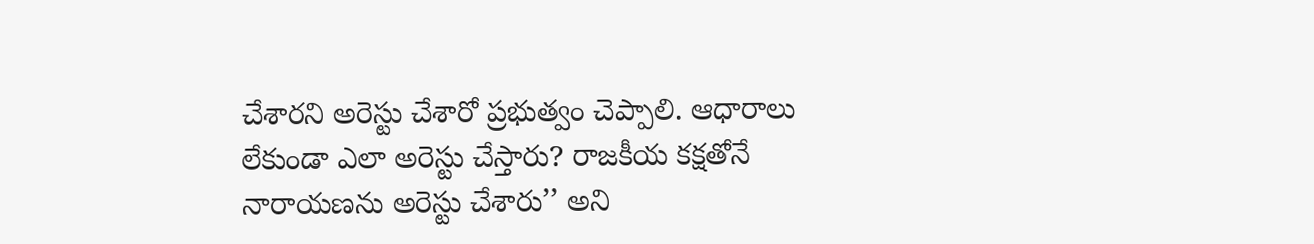చేశారని అరెస్టు చేశారో ప్రభుత్వం చెప్పాలి. ఆధారాలు లేకుండా ఎలా అరెస్టు చేస్తారు? రాజకీయ కక్షతోనే నారాయణను అరెస్టు చేశారు’’ అని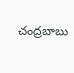చంద్రబాబు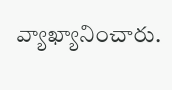వ్యాఖ్యానించారు.